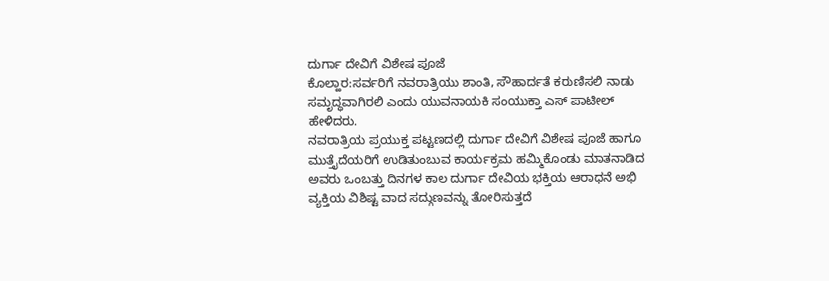ದುರ್ಗಾ ದೇವಿಗೆ ವಿಶೇಷ ಪೂಜೆ
ಕೊಲ್ಹಾರ:ಸರ್ವರಿಗೆ ನವರಾತ್ರಿಯು ಶಾಂತಿ, ಸೌಹಾರ್ದತೆ ಕರುಣಿಸಲಿ ನಾಡು ಸಮೃದ್ಧವಾಗಿರಲಿ ಎಂದು ಯುವನಾಯಕಿ ಸಂಯುಕ್ತಾ ಎಸ್ ಪಾಟೀಲ್ ಹೇಳಿದರು.
ನವರಾತ್ರಿಯ ಪ್ರಯುಕ್ತ ಪಟ್ಟಣದಲ್ಲಿ ದುರ್ಗಾ ದೇವಿಗೆ ವಿಶೇಷ ಪೂಜೆ ಹಾಗೂ ಮುತ್ತೈದೆಯರಿಗೆ ಉಡಿತುಂಬುವ ಕಾರ್ಯಕ್ರಮ ಹಮ್ಮಿಕೊಂಡು ಮಾತನಾಡಿದ ಅವರು ಒಂಬತ್ತು ದಿನಗಳ ಕಾಲ ದುರ್ಗಾ ದೇವಿಯ ಭಕ್ತಿಯ ಆರಾಧನೆ ಅಭಿ ವ್ಯಕ್ತಿಯ ವಿಶಿಷ್ಟ ವಾದ ಸದ್ಗುಣವನ್ನು ತೋರಿಸುತ್ತದೆ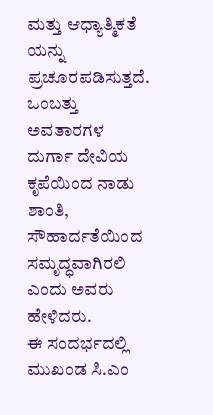ಮತ್ತು ಆಧ್ಯಾತ್ಮಿಕತೆ ಯನ್ನು ಪ್ರಚೂರಪಡಿಸುತ್ತದೆ. ಒಂಬತ್ತು ಅವತಾರಗಳ ದುರ್ಗಾ ದೇವಿಯ ಕೃಪೆಯಿಂದ ನಾಡು ಶಾಂತಿ, ಸೌಹಾರ್ದತೆಯಿಂದ ಸಮೃದ್ಧವಾಗಿರಲಿ ಎಂದು ಅವರು ಹೇಳಿದರು.
ಈ ಸಂದರ್ಭದಲ್ಲಿ ಮುಖಂಡ ಸಿ.ಎಂ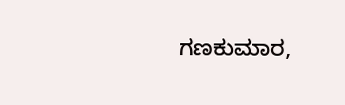ಗಣಕುಮಾರ,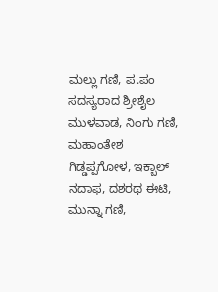ಮಲ್ಲು ಗಣಿ, ಪ.ಪಂ ಸದಸ್ಯರಾದ ಶ್ರೀಶೈಲ ಮುಳವಾಡ, ನಿಂಗು ಗಣಿ, ಮಹಾಂತೇಶ ಗಿಡ್ಡಪ್ಪಗೋಳ, ಇಕ್ಬಾಲ್ ನದಾಫ, ದಶರಥ ಈಟಿ, ಮುನ್ನಾ ಗಣಿ,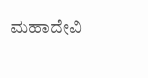ಮಹಾದೇವಿ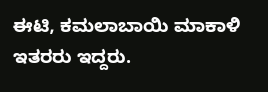ಈಟಿ, ಕಮಲಾಬಾಯಿ ಮಾಕಾಳಿ ಇತರರು ಇದ್ದರು.